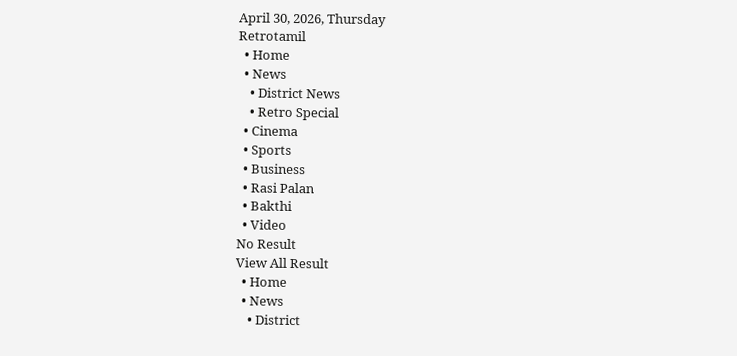April 30, 2026, Thursday
Retrotamil
  • Home
  • News
    • District News
    • Retro Special
  • Cinema
  • Sports
  • Business
  • Rasi Palan
  • Bakthi
  • Video
No Result
View All Result
  • Home
  • News
    • District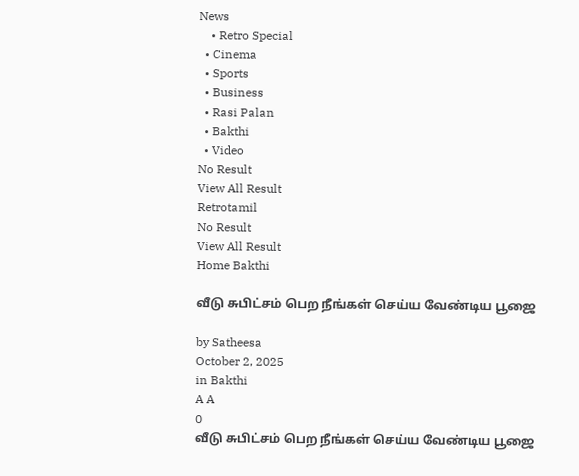News
    • Retro Special
  • Cinema
  • Sports
  • Business
  • Rasi Palan
  • Bakthi
  • Video
No Result
View All Result
Retrotamil
No Result
View All Result
Home Bakthi

வீடு சுபிட்சம் பெற நீங்கள் செய்ய வேண்டிய பூஜை

by Satheesa
October 2, 2025
in Bakthi
A A
0
வீடு சுபிட்சம் பெற நீங்கள் செய்ய வேண்டிய பூஜை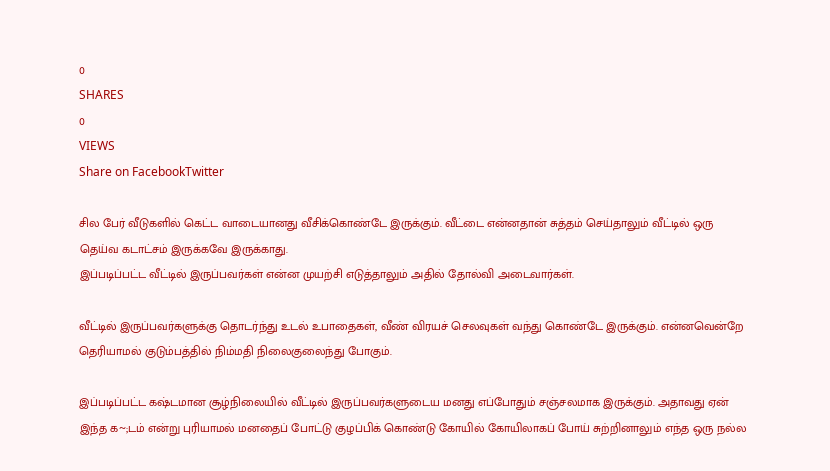0
SHARES
0
VIEWS
Share on FacebookTwitter

சில பேர் வீடுகளில் கெட்ட வாடையானது வீசிக்கொண்டே இருக்கும். வீட்டை என்னதான் சுத்தம் செய்தாலும் வீட்டில் ஒரு தெய்வ கடாட்சம் இருக்கவே இருக்காது.
இப்படிப்பட்ட வீட்டில் இருப்பவர்கள் என்ன முயற்சி எடுத்தாலும் அதில் தோல்வி அடைவார்கள்.

வீட்டில் இருப்பவர்களுக்கு தொடர்ந்து உடல் உபாதைகள், வீண் விரயச் செலவுகள் வந்து கொண்டே இருக்கும். என்னவென்றே தெரியாமல் குடும்பத்தில் நிம்மதி நிலைகுலைந்து போகும்.

இப்படிப்பட்ட கஷ்டமான சூழ்நிலையில் வீட்டில் இருப்பவர்களுடைய மனது எப்போதும் சஞ்சலமாக இருக்கும். அதாவது ஏன் இந்த க~;டம் என்று புரியாமல் மனதைப் போட்டு குழப்பிக் கொண்டு கோயில் கோயிலாகப் போய் சுற்றினாலும் எந்த ஒரு நல்ல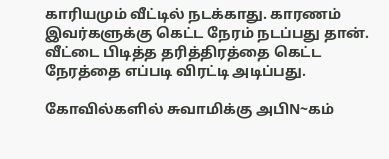காரியமும் வீட்டில் நடக்காது. காரணம் இவர்களுக்கு கெட்ட நேரம் நடப்பது தான். வீட்டை பிடித்த தரித்திரத்தை கெட்ட நேரத்தை எப்படி விரட்டி அடிப்பது.

கோவில்களில் சுவாமிக்கு அபிN~கம்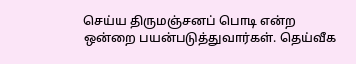செய்ய திருமஞ்சனப் பொடி என்ற ஒன்றை பயன்படுத்துவார்கள். தெய்வீக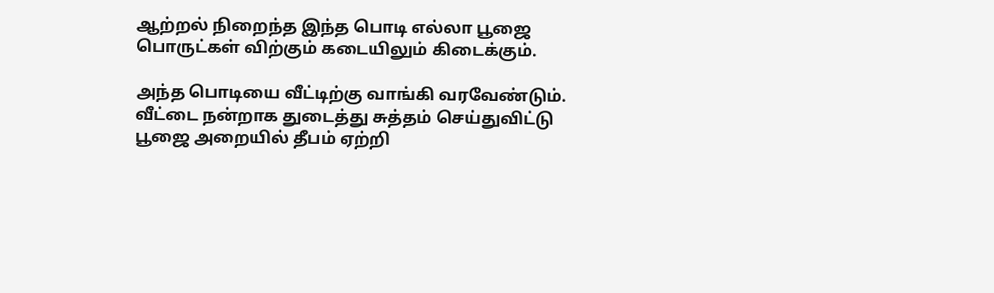ஆற்றல் நிறைந்த இந்த பொடி எல்லா பூஜை பொருட்கள் விற்கும் கடையிலும் கிடைக்கும்.

அந்த பொடியை வீட்டிற்கு வாங்கி வரவேண்டும். வீட்டை நன்றாக துடைத்து சுத்தம் செய்துவிட்டு பூஜை அறையில் தீபம் ஏற்றி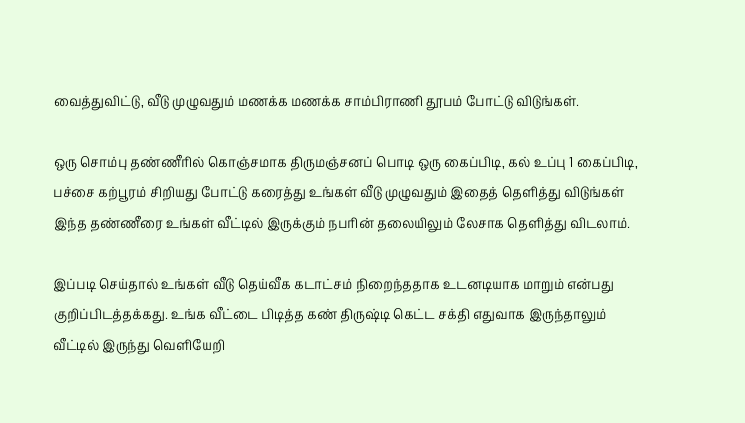வைத்துவிட்டு, வீடு முழுவதும் மணக்க மணக்க சாம்பிராணி தூபம் போட்டு விடுங்கள்.

ஒரு சொம்பு தண்ணீரில் கொஞ்சமாக திருமஞ்சனப் பொடி ஒரு கைப்பிடி, கல் உப்பு 1 கைப்பிடி, பச்சை கற்பூரம் சிறியது போட்டு கரைத்து உங்கள் வீடு முழுவதும் இதைத் தெளித்து விடுங்கள் இந்த தண்ணீரை உங்கள் வீட்டில் இருக்கும் நபரின் தலையிலும் லேசாக தெளித்து விடலாம்.

இப்படி செய்தால் உங்கள் வீடு தெய்வீக கடாட்சம் நிறைந்ததாக உடனடியாக மாறும் என்பது குறிப்பிடத்தக்கது. உங்க வீட்டை பிடித்த கண் திருஷ்டி கெட்ட சக்தி எதுவாக இருந்தாலும் வீட்டில் இருந்து வெளியேறி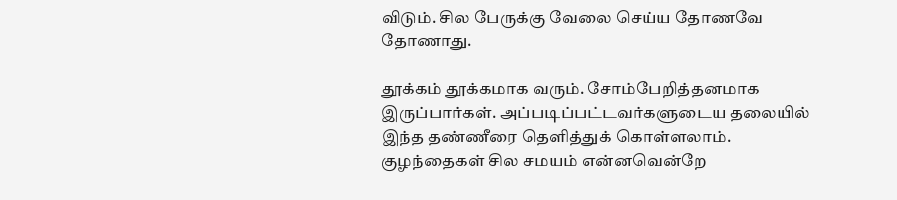விடும். சில பேருக்கு வேலை செய்ய தோணவே தோணாது.

தூக்கம் தூக்கமாக வரும். சோம்பேறித்தனமாக இருப்பார்கள். அப்படிப்பட்டவர்களுடைய தலையில் இந்த தண்ணீரை தெளித்துக் கொள்ளலாம்.
குழந்தைகள் சில சமயம் என்னவென்றே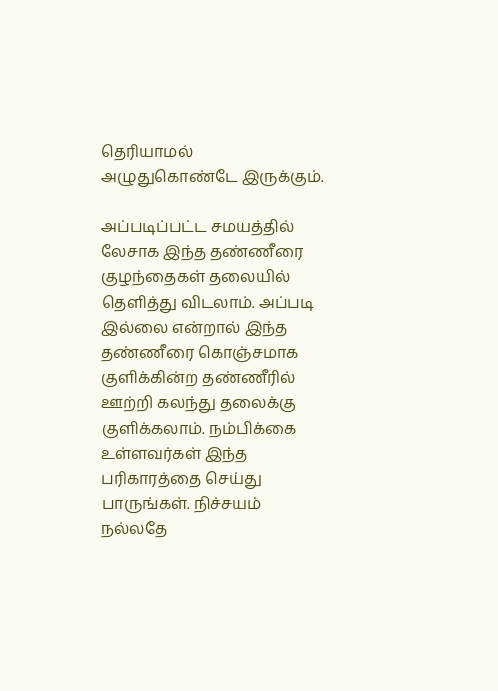தெரியாமல் அழுதுகொண்டே இருக்கும்.

அப்படிப்பட்ட சமயத்தில் லேசாக இந்த தண்ணீரை குழந்தைகள் தலையில் தெளித்து விடலாம். அப்படி இல்லை என்றால் இந்த தண்ணீரை கொஞ்சமாக குளிக்கின்ற தண்ணீரில் ஊற்றி கலந்து தலைக்கு குளிக்கலாம். நம்பிக்கை உள்ளவர்கள் இந்த பரிகாரத்தை செய்து பாருங்கள். நிச்சயம் நல்லதே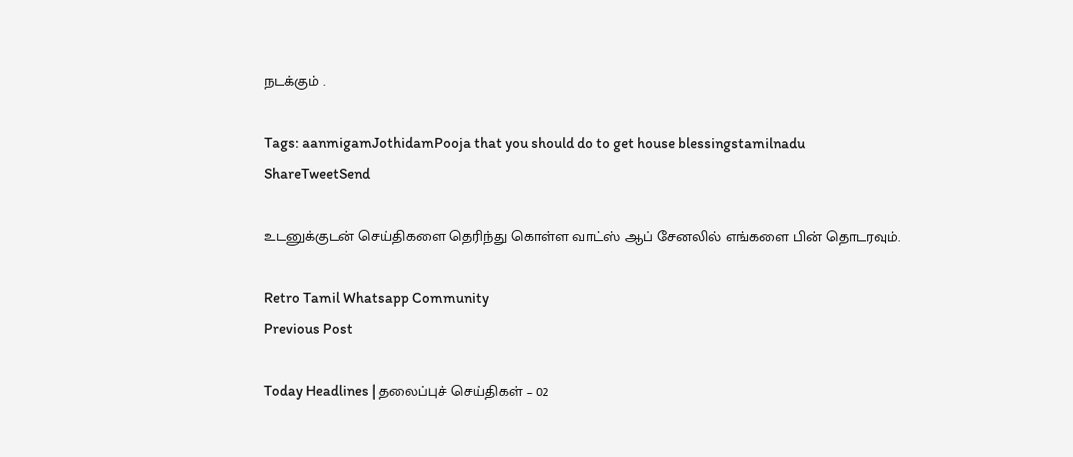நடக்கும் .

Tags: aanmigamJothidamPooja that you should do to get house blessingstamilnadu
ShareTweetSend

உடனுக்குடன் செய்திகளை தெரிந்து கொள்ள வாட்ஸ் ஆப் சேனலில் எங்களை பின் தொடரவும்.

Retro Tamil Whatsapp Community
Previous Post

Today Headlines | தலைப்புச் செய்திகள் – 02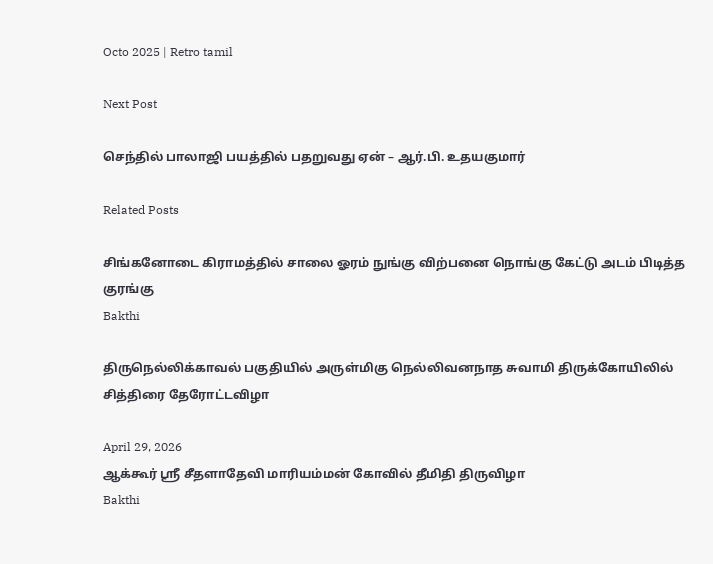Octo 2025 | Retro tamil

Next Post

செந்தில் பாலாஜி பயத்தில் பதறுவது ஏன் – ஆர்.பி. உதயகுமார்

Related Posts

சிங்கனோடை கிராமத்தில் சாலை ஓரம் நுங்கு விற்பனை நொங்கு கேட்டு அடம் பிடித்த குரங்கு
Bakthi

திருநெல்லிக்காவல் பகுதியில் அருள்மிகு நெல்லிவனநாத சுவாமி திருக்கோயிலில் சித்திரை தேரோட்டவிழா

April 29, 2026
ஆக்கூர் ஶ்ரீ சீதளாதேவி மாரியம்மன் கோவில் தீமிதி திருவிழா
Bakthi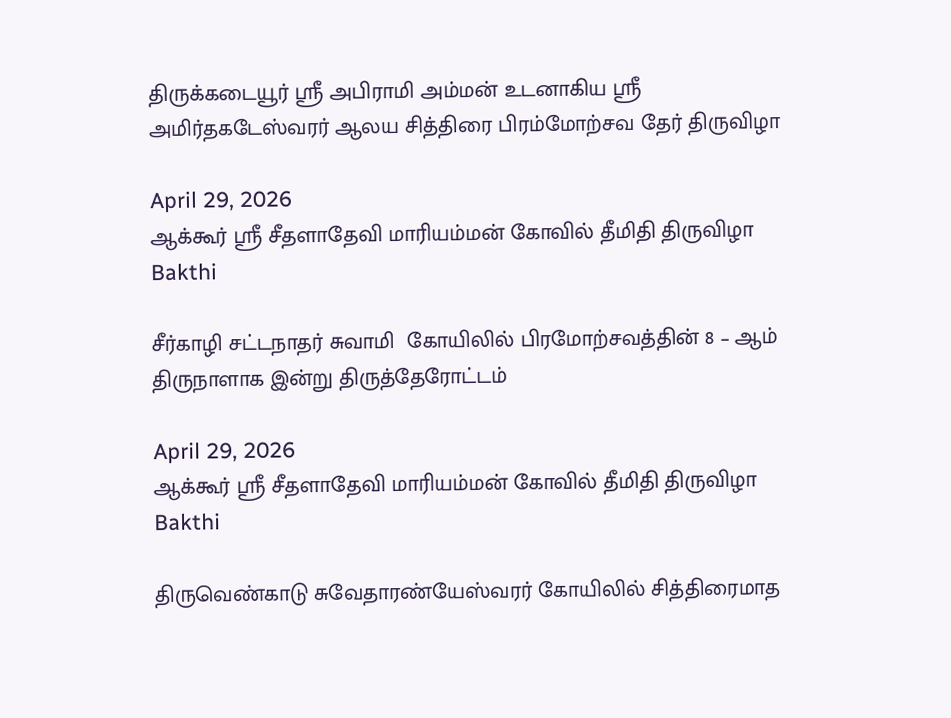திருக்கடையூர் ஸ்ரீ அபிராமி அம்மன் உடனாகிய ஸ்ரீ அமிர்தகடேஸ்வரர் ஆலய சித்திரை பிரம்மோற்சவ தேர் திருவிழா

April 29, 2026
ஆக்கூர் ஶ்ரீ சீதளாதேவி மாரியம்மன் கோவில் தீமிதி திருவிழா
Bakthi

சீர்காழி சட்டநாதர் சுவாமி  கோயிலில் பிரமோற்சவத்தின் 8 – ஆம் திருநாளாக இன்று திருத்தேரோட்டம்

April 29, 2026
ஆக்கூர் ஶ்ரீ சீதளாதேவி மாரியம்மன் கோவில் தீமிதி திருவிழா
Bakthi

திருவெண்காடு சுவேதாரண்யேஸ்வரர் கோயிலில் சித்திரைமாத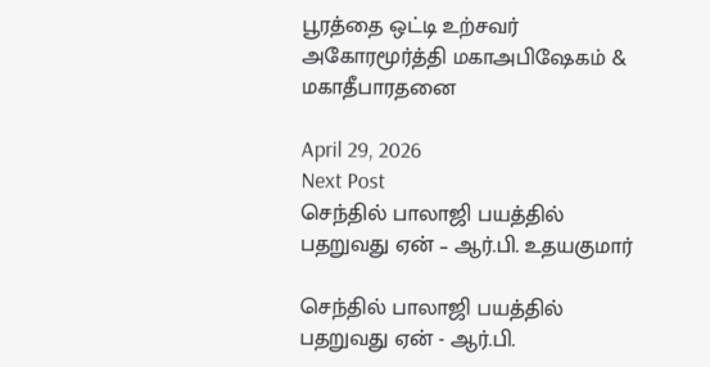பூரத்தை ஒட்டி உற்சவர் அகோரமூர்த்தி மகாஅபிஷேகம் & மகாதீபாரதனை

April 29, 2026
Next Post
செந்தில் பாலாஜி பயத்தில் பதறுவது ஏன் – ஆர்.பி. உதயகுமார்

செந்தில் பாலாஜி பயத்தில் பதறுவது ஏன் - ஆர்.பி.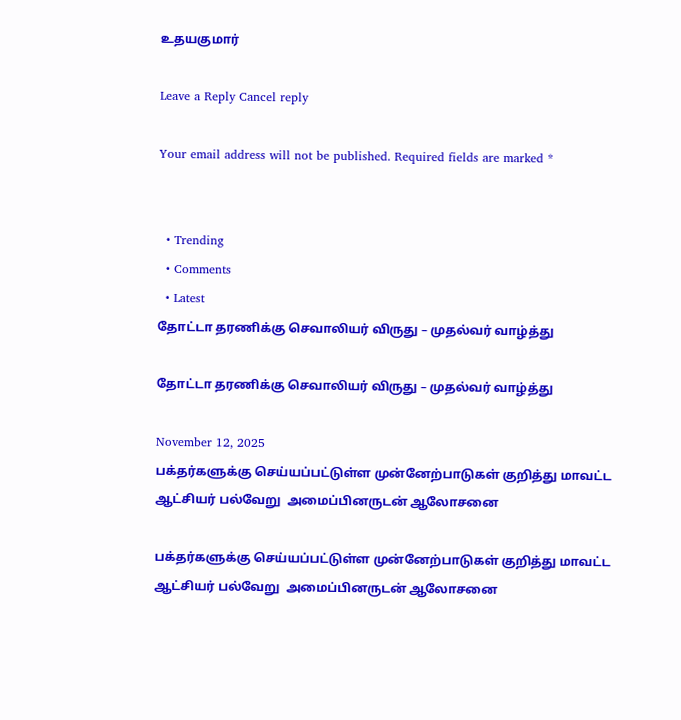உதயகுமார்

Leave a Reply Cancel reply

Your email address will not be published. Required fields are marked *


  • Trending
  • Comments
  • Latest
தோட்டா தரணிக்கு செவாலியர் விருது – முதல்வர் வாழ்த்து

தோட்டா தரணிக்கு செவாலியர் விருது – முதல்வர் வாழ்த்து

November 12, 2025
பக்தர்களுக்கு செய்யப்பட்டுள்ள முன்னேற்பாடுகள் குறித்து மாவட்ட ஆட்சியர் பல்வேறு  அமைப்பினருடன் ஆலோசனை

பக்தர்களுக்கு செய்யப்பட்டுள்ள முன்னேற்பாடுகள் குறித்து மாவட்ட ஆட்சியர் பல்வேறு  அமைப்பினருடன் ஆலோசனை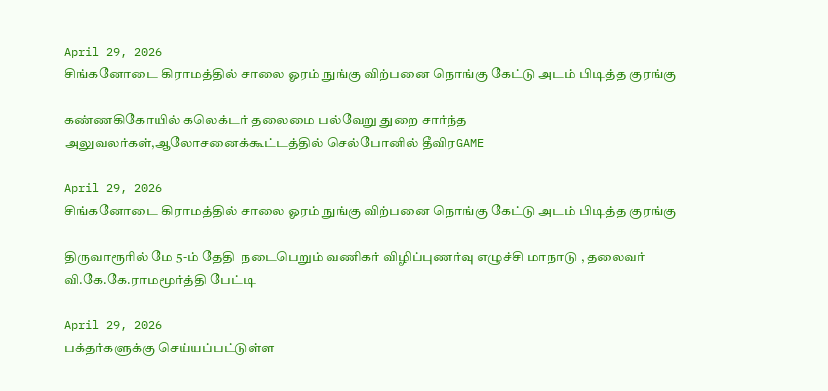April 29, 2026
சிங்கனோடை கிராமத்தில் சாலை ஓரம் நுங்கு விற்பனை நொங்கு கேட்டு அடம் பிடித்த குரங்கு

கண்ணகிகோயில் கலெக்டர் தலைமை பல்வேறு துறை சார்ந்த அலுவலர்கள்,ஆலோசனைக்கூட்டத்தில் செல்போனில் தீவிரGAME

April 29, 2026
சிங்கனோடை கிராமத்தில் சாலை ஓரம் நுங்கு விற்பனை நொங்கு கேட்டு அடம் பிடித்த குரங்கு

திருவாரூரில் மே 5-ம் தேதி  நடைபெறும் வணிகர் விழிப்புணர்வு எழுச்சி மாநாடு , தலைவர் வி.கே.கே.ராமமூர்த்தி பேட்டி

April 29, 2026
பக்தர்களுக்கு செய்யப்பட்டுள்ள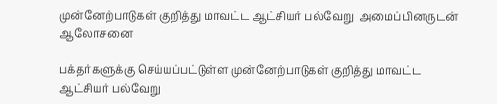முன்னேற்பாடுகள் குறித்து மாவட்ட ஆட்சியர் பல்வேறு  அமைப்பினருடன் ஆலோசனை

பக்தர்களுக்கு செய்யப்பட்டுள்ள முன்னேற்பாடுகள் குறித்து மாவட்ட ஆட்சியர் பல்வேறு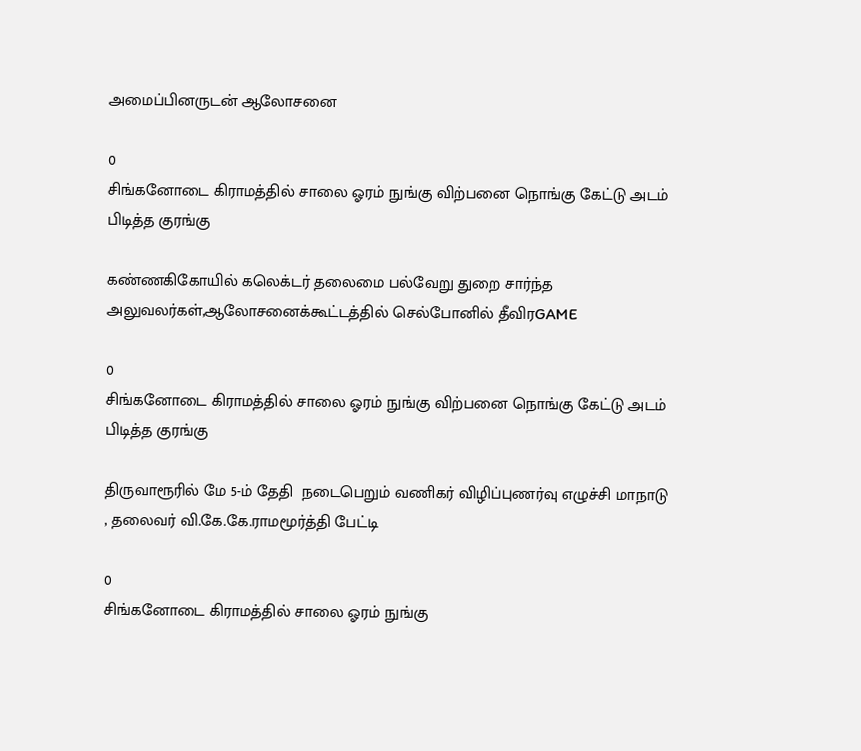அமைப்பினருடன் ஆலோசனை

0
சிங்கனோடை கிராமத்தில் சாலை ஓரம் நுங்கு விற்பனை நொங்கு கேட்டு அடம் பிடித்த குரங்கு

கண்ணகிகோயில் கலெக்டர் தலைமை பல்வேறு துறை சார்ந்த அலுவலர்கள்,ஆலோசனைக்கூட்டத்தில் செல்போனில் தீவிரGAME

0
சிங்கனோடை கிராமத்தில் சாலை ஓரம் நுங்கு விற்பனை நொங்கு கேட்டு அடம் பிடித்த குரங்கு

திருவாரூரில் மே 5-ம் தேதி  நடைபெறும் வணிகர் விழிப்புணர்வு எழுச்சி மாநாடு , தலைவர் வி.கே.கே.ராமமூர்த்தி பேட்டி

0
சிங்கனோடை கிராமத்தில் சாலை ஓரம் நுங்கு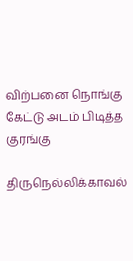விற்பனை நொங்கு கேட்டு அடம் பிடித்த குரங்கு

திருநெல்லிக்காவல்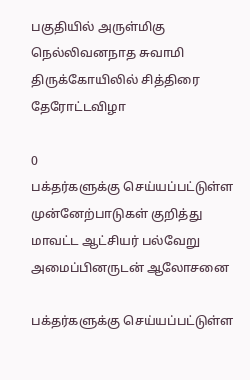பகுதியில் அருள்மிகு நெல்லிவனநாத சுவாமி திருக்கோயிலில் சித்திரை தேரோட்டவிழா

0
பக்தர்களுக்கு செய்யப்பட்டுள்ள முன்னேற்பாடுகள் குறித்து மாவட்ட ஆட்சியர் பல்வேறு  அமைப்பினருடன் ஆலோசனை

பக்தர்களுக்கு செய்யப்பட்டுள்ள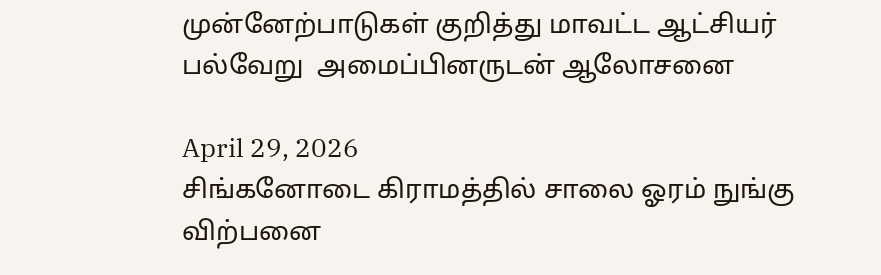முன்னேற்பாடுகள் குறித்து மாவட்ட ஆட்சியர் பல்வேறு  அமைப்பினருடன் ஆலோசனை

April 29, 2026
சிங்கனோடை கிராமத்தில் சாலை ஓரம் நுங்கு விற்பனை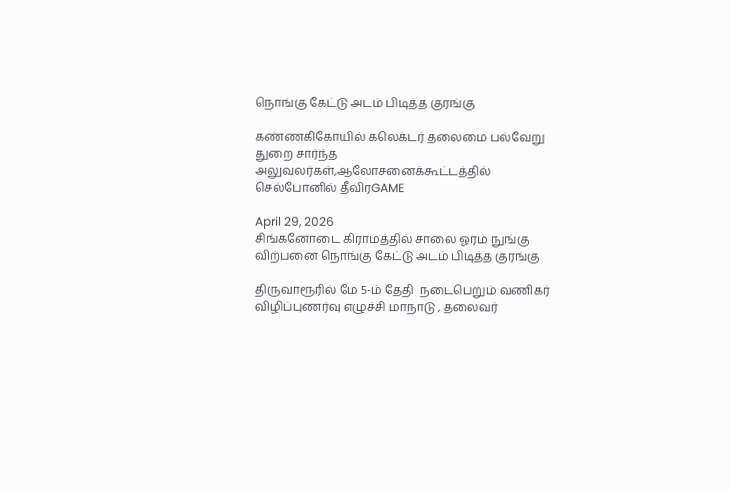நொங்கு கேட்டு அடம் பிடித்த குரங்கு

கண்ணகிகோயில் கலெக்டர் தலைமை பல்வேறு துறை சார்ந்த அலுவலர்கள்,ஆலோசனைக்கூட்டத்தில் செல்போனில் தீவிரGAME

April 29, 2026
சிங்கனோடை கிராமத்தில் சாலை ஓரம் நுங்கு விற்பனை நொங்கு கேட்டு அடம் பிடித்த குரங்கு

திருவாரூரில் மே 5-ம் தேதி  நடைபெறும் வணிகர் விழிப்புணர்வு எழுச்சி மாநாடு , தலைவர்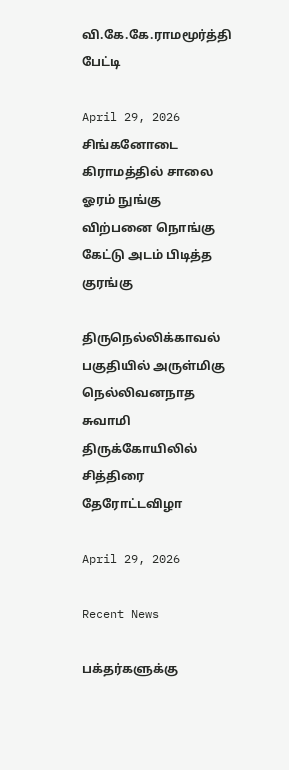வி.கே.கே.ராமமூர்த்தி பேட்டி

April 29, 2026
சிங்கனோடை கிராமத்தில் சாலை ஓரம் நுங்கு விற்பனை நொங்கு கேட்டு அடம் பிடித்த குரங்கு

திருநெல்லிக்காவல் பகுதியில் அருள்மிகு நெல்லிவனநாத சுவாமி திருக்கோயிலில் சித்திரை தேரோட்டவிழா

April 29, 2026

Recent News

பக்தர்களுக்கு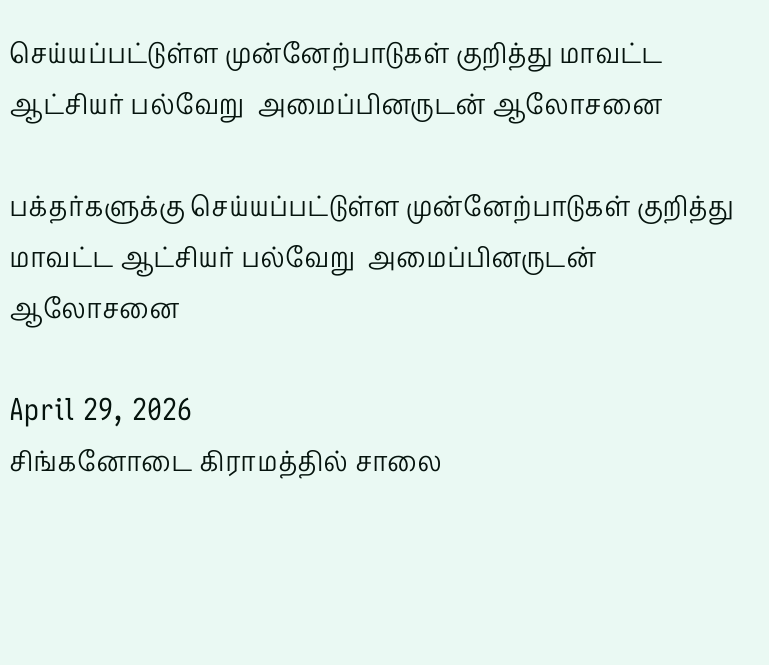செய்யப்பட்டுள்ள முன்னேற்பாடுகள் குறித்து மாவட்ட ஆட்சியர் பல்வேறு  அமைப்பினருடன் ஆலோசனை

பக்தர்களுக்கு செய்யப்பட்டுள்ள முன்னேற்பாடுகள் குறித்து மாவட்ட ஆட்சியர் பல்வேறு  அமைப்பினருடன் ஆலோசனை

April 29, 2026
சிங்கனோடை கிராமத்தில் சாலை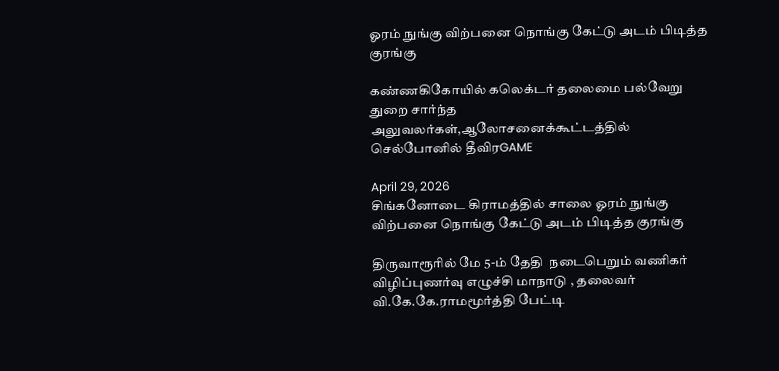ஓரம் நுங்கு விற்பனை நொங்கு கேட்டு அடம் பிடித்த குரங்கு

கண்ணகிகோயில் கலெக்டர் தலைமை பல்வேறு துறை சார்ந்த அலுவலர்கள்,ஆலோசனைக்கூட்டத்தில் செல்போனில் தீவிரGAME

April 29, 2026
சிங்கனோடை கிராமத்தில் சாலை ஓரம் நுங்கு விற்பனை நொங்கு கேட்டு அடம் பிடித்த குரங்கு

திருவாரூரில் மே 5-ம் தேதி  நடைபெறும் வணிகர் விழிப்புணர்வு எழுச்சி மாநாடு , தலைவர் வி.கே.கே.ராமமூர்த்தி பேட்டி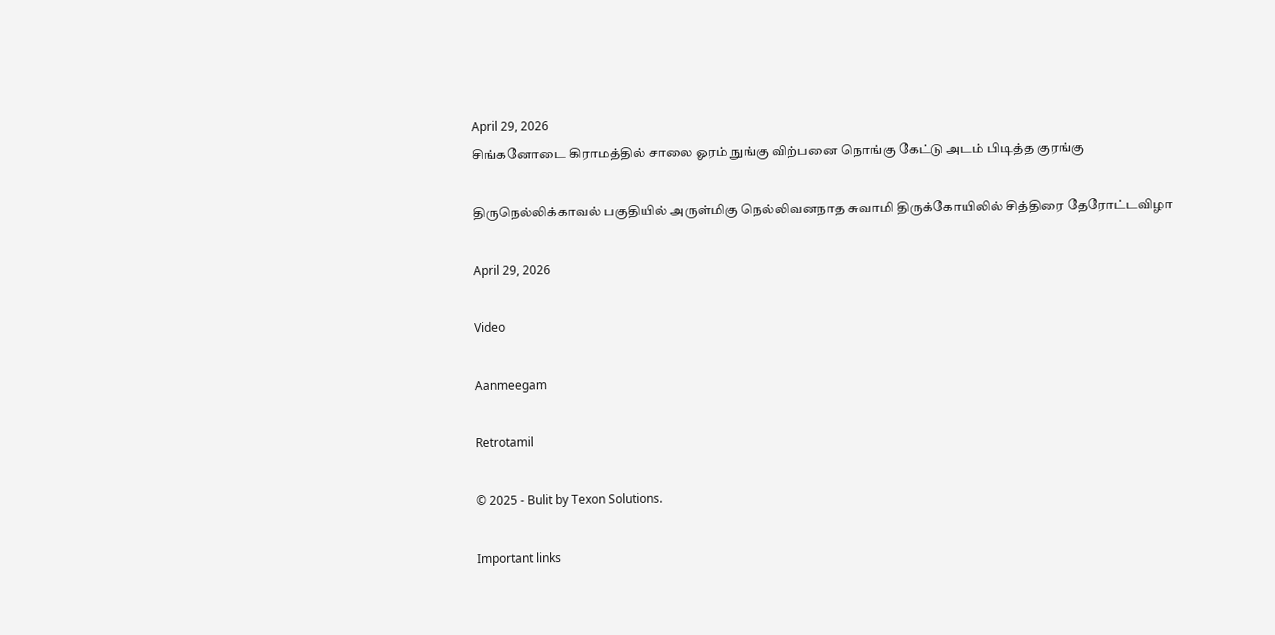April 29, 2026
சிங்கனோடை கிராமத்தில் சாலை ஓரம் நுங்கு விற்பனை நொங்கு கேட்டு அடம் பிடித்த குரங்கு

திருநெல்லிக்காவல் பகுதியில் அருள்மிகு நெல்லிவனநாத சுவாமி திருக்கோயிலில் சித்திரை தேரோட்டவிழா

April 29, 2026

Video

Aanmeegam

Retrotamil

© 2025 - Bulit by Texon Solutions.

Important links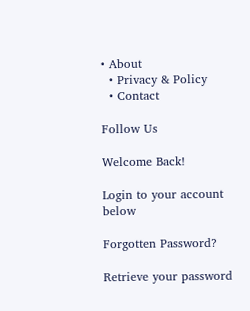• About
  • Privacy & Policy
  • Contact

Follow Us

Welcome Back!

Login to your account below

Forgotten Password?

Retrieve your password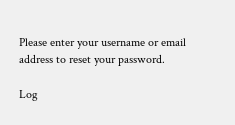Please enter your username or email address to reset your password.

Log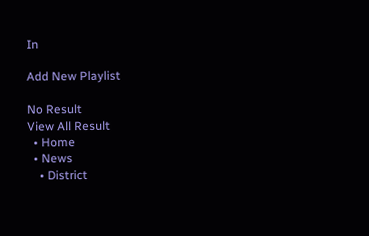In

Add New Playlist

No Result
View All Result
  • Home
  • News
    • District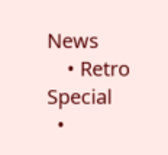News
    • Retro Special
  •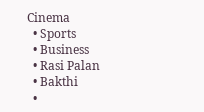Cinema
  • Sports
  • Business
  • Rasi Palan
  • Bakthi
  •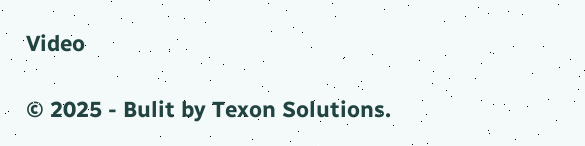Video

© 2025 - Bulit by Texon Solutions.